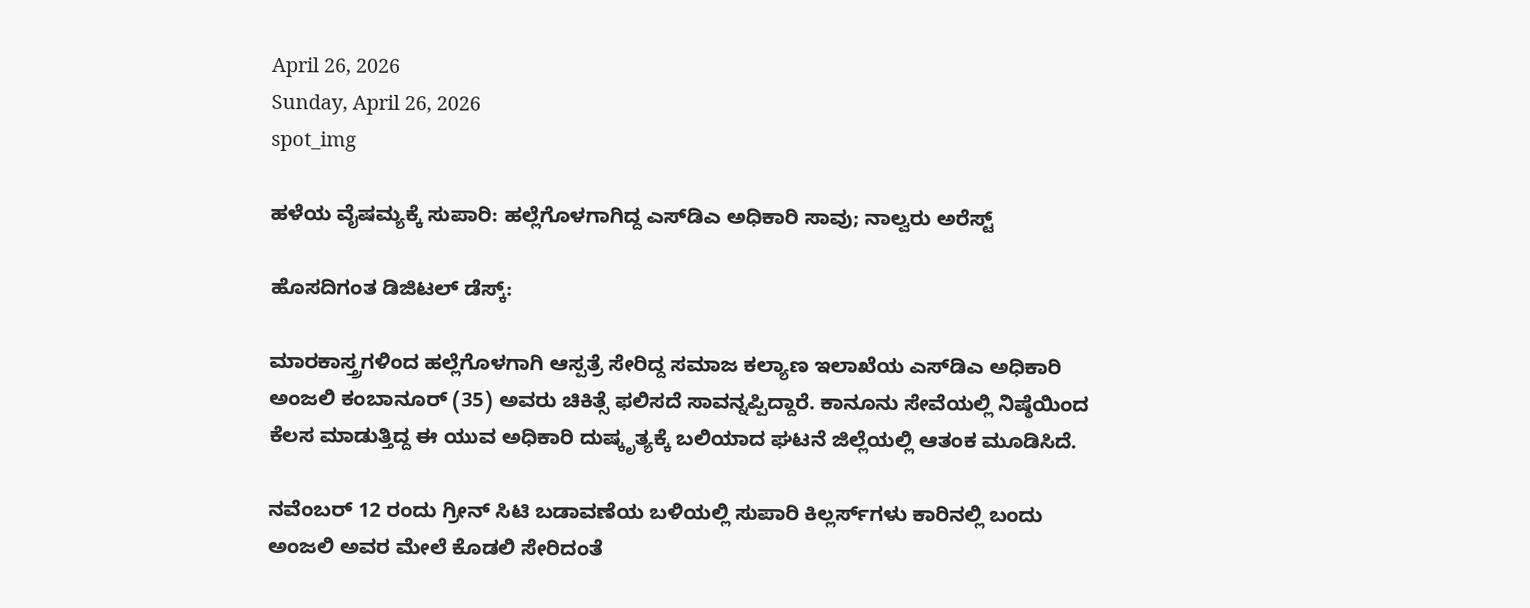April 26, 2026
Sunday, April 26, 2026
spot_img

ಹಳೆಯ ವೈಷಮ್ಯಕ್ಕೆ ಸುಪಾರಿ: ಹಲ್ಲೆಗೊಳಗಾಗಿದ್ದ ಎಸ್‌ಡಿಎ ಅಧಿಕಾರಿ ಸಾವು; ನಾಲ್ವರು ಅರೆಸ್ಟ್

ಹೊಸದಿಗಂತ ಡಿಜಿಟಲ್ ಡೆಸ್ಕ್:

ಮಾರಕಾಸ್ತ್ರಗಳಿಂದ ಹಲ್ಲೆಗೊಳಗಾಗಿ ಆಸ್ಪತ್ರೆ ಸೇರಿದ್ದ ಸಮಾಜ ಕಲ್ಯಾಣ ಇಲಾಖೆಯ ಎಸ್‌ಡಿಎ ಅಧಿಕಾರಿ ಅಂಜಲಿ ಕಂಬಾನೂರ್ (35) ಅವರು ಚಿಕಿತ್ಸೆ ಫಲಿಸದೆ ಸಾವನ್ನಪ್ಪಿದ್ದಾರೆ. ಕಾನೂನು ಸೇವೆಯಲ್ಲಿ ನಿಷ್ಠೆಯಿಂದ ಕೆಲಸ ಮಾಡುತ್ತಿದ್ದ ಈ ಯುವ ಅಧಿಕಾರಿ ದುಷ್ಕೃತ್ಯಕ್ಕೆ ಬಲಿಯಾದ ಘಟನೆ ಜಿಲ್ಲೆಯಲ್ಲಿ ಆತಂಕ ಮೂಡಿಸಿದೆ.

ನವೆಂಬರ್ 12 ರಂದು ಗ್ರೀನ್ ಸಿಟಿ ಬಡಾವಣೆಯ ಬಳಿಯಲ್ಲಿ ಸುಪಾರಿ ಕಿಲ್ಲರ್ಸ್‌ಗಳು ಕಾರಿನಲ್ಲಿ ಬಂದು ಅಂಜಲಿ ಅವರ ಮೇಲೆ ಕೊಡಲಿ ಸೇರಿದಂತೆ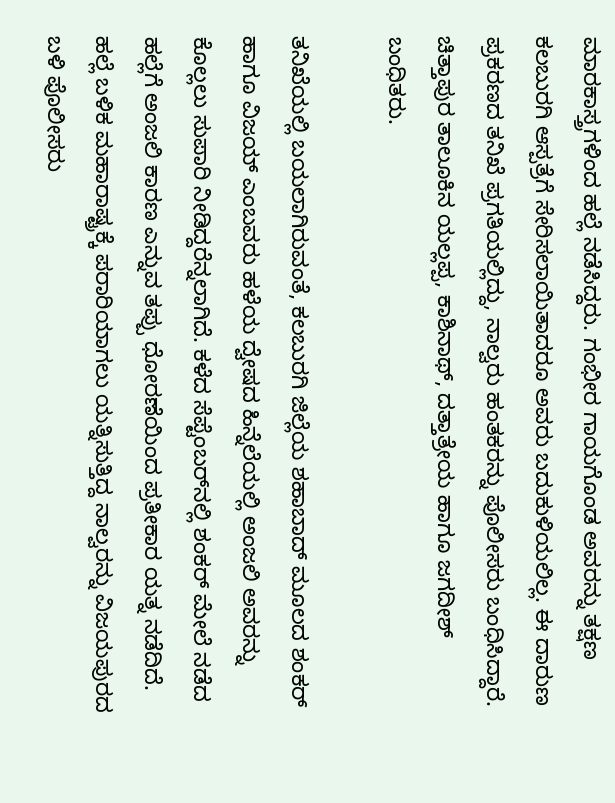ಮಾರಕಾಸ್ತ್ರಗಳಿಂದ ಹಲ್ಲೆ ನಡೆಸಿದ್ದರು. ಗಂಭೀರ ಗಾಯಗೊಂಡ ಅವರನ್ನು ತಕ್ಷಣ ಕಲಬುರಗಿ ಆಸ್ಪತ್ರೆಗೆ ಸೇರಿಸಲಾಯಿತಾದರೂ ಅವರು ಬದುಕುಳಿಯಲಿಲ್ಲ. ಈ ದಾರುಣ ಪ್ರಕರಣದ ತನಿಖೆ ಪ್ರಗತಿಯಲ್ಲಿದ್ದು, ನಾಲ್ವರು ಹಂತಕರನ್ನು ಪೊಲೀಸರು ಬಂಧಿಸಿದ್ದಾರೆ. ಚಿತ್ತಾಪುರ ತಾಲೂಕಿನ ಯಲ್ಲಪ್ಪ, ಕಾಶಿನಾಥ್, ದತ್ತಾತ್ರೇಯ ಹಾಗೂ ಜಗದೀಶ್ ಬಂಧಿತರು.

ತನಿಖೆಯಲ್ಲಿ ಬಯಲಾಗಿರುವಂತೆ, ಕಲಬುರಗಿ ಜಿಲ್ಲೆಯ ಶಹಾಬಾದ್ ಮೂಲದ ಶಂಕರ್ ಹಾಗೂ ವಿಜಯ್ ಎಂಬವರು ಹಳೆಯ ದ್ವೇಷದ ಹಿನ್ನೆಲೆಯಲ್ಲಿ ಅಂಜಲಿ ಅವರನ್ನು ಕೊಲ್ಲಲು ಸುಪಾರಿ ನೀಡಿದ್ದರೆನ್ನಲಾಗಿದೆ. ಕಳೆದ ಸೆಪ್ಟೆಂಬರ್‌ನಲ್ಲಿ ಶಂಕರ್ ಮೇಲೆ ನಡೆದ ಹಲ್ಲೆಗೆ ಅಂಜಲಿ ಕಾರಣ ಎನ್ನುವ ತಪ್ಪು ಧೋರಣೆಯಿಂದ ಪ್ರತೀಕಾರ ಯತ್ನ ನಡೆದಿದೆ. ಹಲ್ಲೆ ಬಳಿಕ ಮಹಾರಾಷ್ಟ್ರಕ್ಕೆ ಪರಾರಿಯಾಗಲು ಯತ್ನಿಸುತ್ತಿದ್ದ ನಾಲ್ವರನ್ನು ವಿಜಯಪುರದ ಬಳಿ ಪೊಲೀಸರು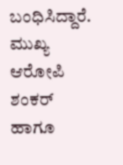ಬಂಧಿಸಿದ್ದಾರೆ. ಮುಖ್ಯ ಆರೋಪಿ ಶಂಕರ್ ಹಾಗೂ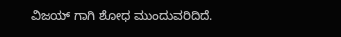ವಿಜಯ್ ಗಾಗಿ ಶೋಧ ಮುಂದುವರಿದಿದೆ.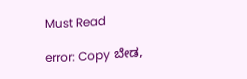Must Read

error: Copy ಬೇಡ,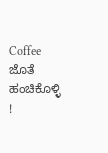Coffee ಜೊತೆ ಹಂಚಿಕೊಳ್ಳಿ !